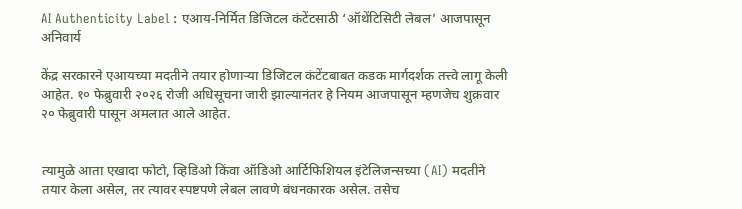AI Authenticity Label : एआय-निर्मित डिजिटल कंटेंटसाठी ‘ऑथेंटिसिटी लेबल’ आजपासून अनिवार्य

केंद्र सरकारने एआयच्या मदतीने तयार होणाऱ्या डिजिटल कंटेंटबाबत कडक मार्गदर्शक तत्त्वे लागू केली आहेत. १० फेब्रुवारी २०२६ रोजी अधिसूचना जारी झाल्यानंतर हे नियम आजपासून म्हणजेच शुक्रवार २० फेब्रुवारी पासून अमलात आले आहेत.


त्यामुळे आता एखादा फोटो, व्हिडिओ किंवा ऑडिओ आर्टिफिशियल इंटेलिजन्सच्या (AI) मदतीने तयार केला असेल, तर त्यावर स्पष्टपणे लेबल लावणे बंधनकारक असेल. तसेच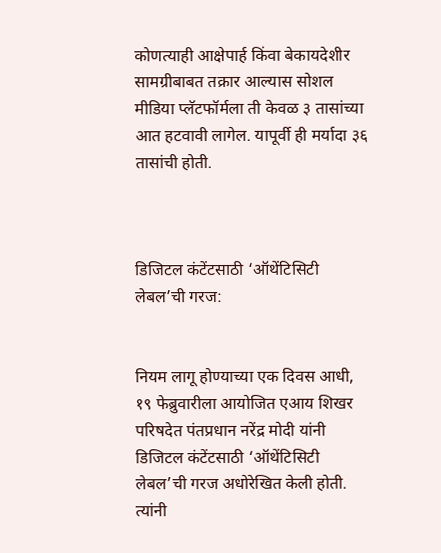कोणत्याही आक्षेपार्ह किंवा बेकायदेशीर सामग्रीबाबत तक्रार आल्यास सोशल मीडिया प्लॅटफॉर्मला ती केवळ ३ तासांच्या आत हटवावी लागेल. यापूर्वी ही मर्यादा ३६ तासांची होती.



डिजिटल कंटेंटसाठी ‘ऑथेंटिसिटी लेबल’ची गरज:


नियम लागू होण्याच्या एक दिवस आधी, १९ फेब्रुवारीला आयोजित एआय शिखर परिषदेत पंतप्रधान नरेंद्र मोदी यांनी डिजिटल कंटेंटसाठी ‘ऑथेंटिसिटी लेबल’ची गरज अधोरेखित केली होती. त्यांनी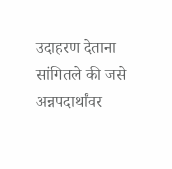उदाहरण देताना सांगितले की जसे अन्नपदार्थांवर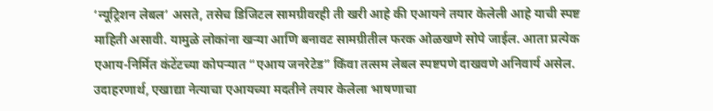‘न्यूट्रिशन लेबल’ असते, तसेच डिजिटल सामग्रीवरही ती खरी आहे की एआयने तयार केलेली आहे याची स्पष्ट माहिती असावी. यामुळे लोकांना खऱ्या आणि बनावट सामग्रीतील फरक ओळखणे सोपे जाईल. आता प्रत्येक एआय-निर्मित कंटेंटच्या कोपऱ्यात “एआय जनरेटेड” किंवा तत्सम लेबल स्पष्टपणे दाखवणे अनिवार्य असेल. उदाहरणार्थ, एखाद्या नेत्याचा एआयच्या मदतीने तयार केलेला भाषणाचा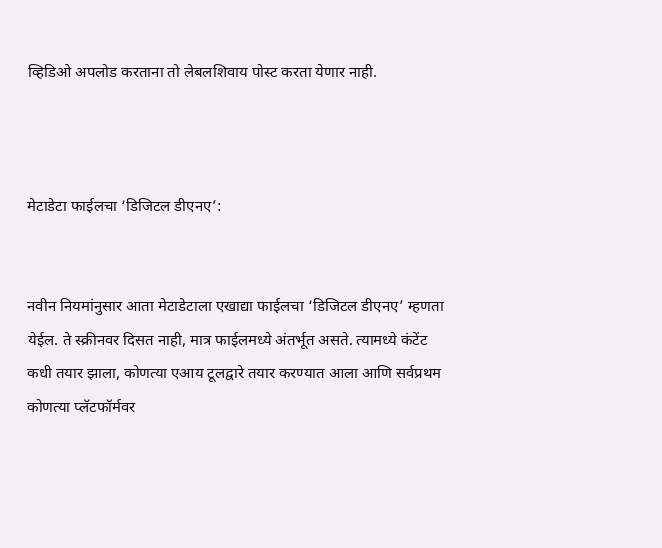व्हिडिओ अपलोड करताना तो लेबलशिवाय पोस्ट करता येणार नाही.



मेटाडेटा फाईलचा ‘डिजिटल डीएनए’:


नवीन नियमांनुसार आता मेटाडेटाला एखाद्या फाईलचा ‘डिजिटल डीएनए’ म्हणता येईल. ते स्क्रीनवर दिसत नाही, मात्र फाईलमध्ये अंतर्भूत असते. त्यामध्ये कंटेंट कधी तयार झाला, कोणत्या एआय टूलद्वारे तयार करण्यात आला आणि सर्वप्रथम कोणत्या प्लॅटफॉर्मवर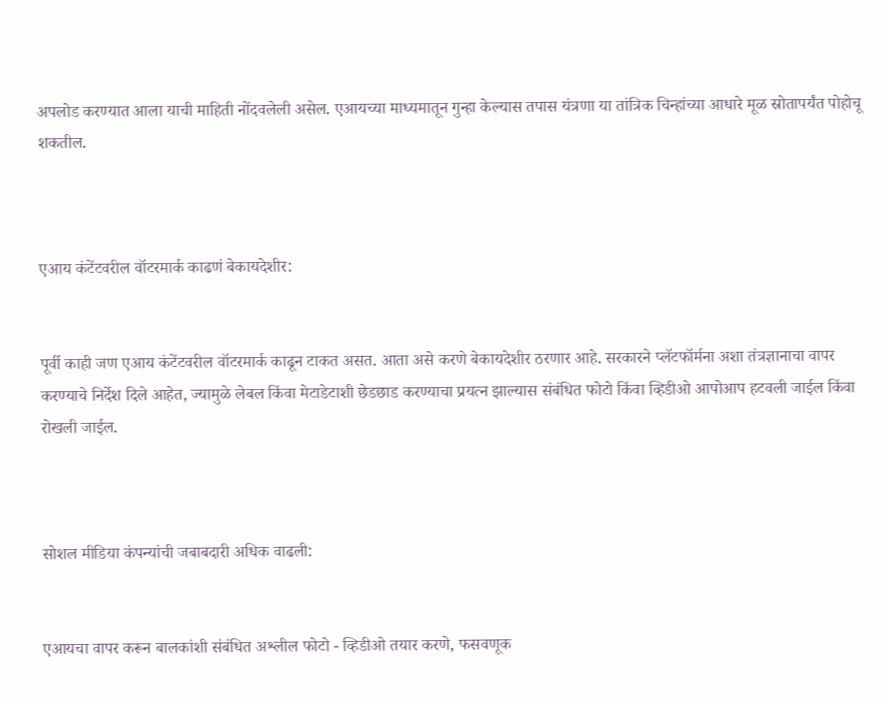अपलोड करण्यात आला याची माहिती नोंदवलेली असेल. एआयच्या माध्यमातून गुन्हा केल्यास तपास यंत्रणा या तांत्रिक चिन्हांच्या आधारे मूळ स्रोतापर्यंत पोहोचू शकतील.



एआय कंटेंटवरील वॉटरमार्क काढणं बेकायदेशीर:


पूर्वी काही जण एआय कंटेंटवरील वॉटरमार्क काढून टाकत असत. आता असे करणे बेकायदेशीर ठरणार आहे. सरकारने प्लॅटफॉर्मना अशा तंत्रज्ञानाचा वापर करण्याचे निर्देश दिले आहेत, ज्यामुळे लेबल किंवा मेटाडेटाशी छेडछाड करण्याचा प्रयत्न झाल्यास संबंधित फोटो किंवा व्हिडीओ आपोआप हटवली जाईल किंवा रोखली जाईल.



सोशल मीडिया कंपन्यांची जबाबदारी अधिक वाढली:


एआयचा वापर करून बालकांशी संबंधित अश्लील फोटो - व्हिडीओ तयार करणे, फसवणूक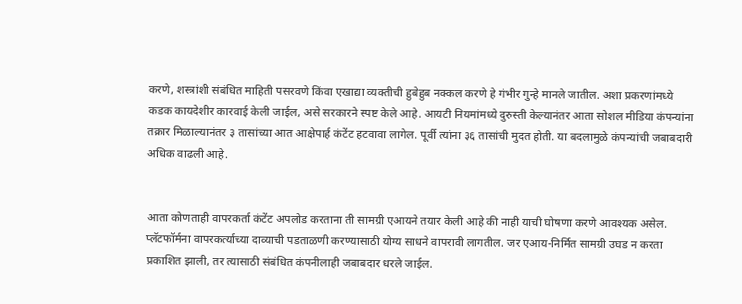करणे, शस्त्रांशी संबंधित माहिती पसरवणे किंवा एखाद्या व्यक्तीची हुबेहुब नक्कल करणे हे गंभीर गुन्हे मानले जातील. अशा प्रकरणांमध्ये कडक कायदेशीर कारवाई केली जाईल, असे सरकारने स्पष्ट केले आहे. आयटी नियमांमध्ये दुरुस्ती केल्यानंतर आता सोशल मीडिया कंपन्यांना तक्रार मिळाल्यानंतर ३ तासांच्या आत आक्षेपार्ह कंटेंट हटवावा लागेल. पूर्वी त्यांना ३६ तासांची मुदत होती. या बदलामुळे कंपन्यांची जबाबदारी अधिक वाढली आहे.


आता कोणताही वापरकर्ता कंटेंट अपलोड करताना ती सामग्री एआयने तयार केली आहे की नाही याची घोषणा करणे आवश्यक असेल. प्लॅटफॉर्मना वापरकर्त्याच्या दाव्याची पडताळणी करण्यासाठी योग्य साधने वापरावी लागतील. जर एआय-निर्मित सामग्री उघड न करता प्रकाशित झाली, तर त्यासाठी संबंधित कंपनीलाही जबाबदार धरले जाईल.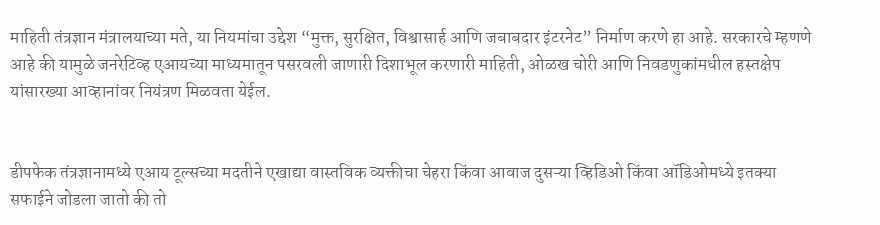माहिती तंत्रज्ञान मंत्रालयाच्या मते, या नियमांचा उद्देश “मुक्त, सुरक्षित, विश्वासार्ह आणि जबाबदार इंटरनेट” निर्माण करणे हा आहे. सरकारचे म्हणणे आहे की यामुळे जनरेटिव्ह एआयच्या माध्यमातून पसरवली जाणारी दिशाभूल करणारी माहिती, ओळख चोरी आणि निवडणुकांमधील हस्तक्षेप यांसारख्या आव्हानांवर नियंत्रण मिळवता येईल.


डीपफेक तंत्रज्ञानामध्ये एआय टूल्सच्या मदतीने एखाद्या वास्तविक व्यक्तीचा चेहरा किंवा आवाज दुसऱ्या व्हिडिओ किंवा ऑडिओमध्ये इतक्या सफाईने जोडला जातो की तो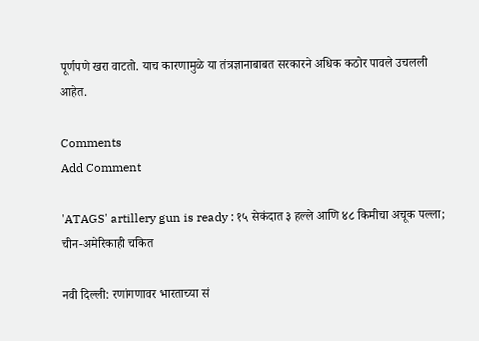पूर्णपणे खरा वाटतो. याच कारणामुळे या तंत्रज्ञानाबाबत सरकारने अधिक कठोर पावले उचलली आहेत.

Comments
Add Comment

'ATAGS' artillery gun is ready : १५ सेकंदात ३ हल्ले आणि ४८ किमीचा अचूक पल्ला; चीन-अमेरिकाही चकित

नवी दिल्ली: रणांगणावर भारताच्या सं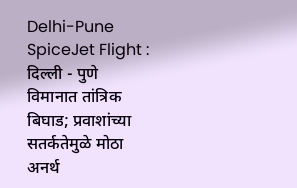Delhi-Pune SpiceJet Flight : दिल्ली - पुणे विमानात तांत्रिक बिघाड; प्रवाशांच्या सतर्कतेमुळे मोठा अनर्थ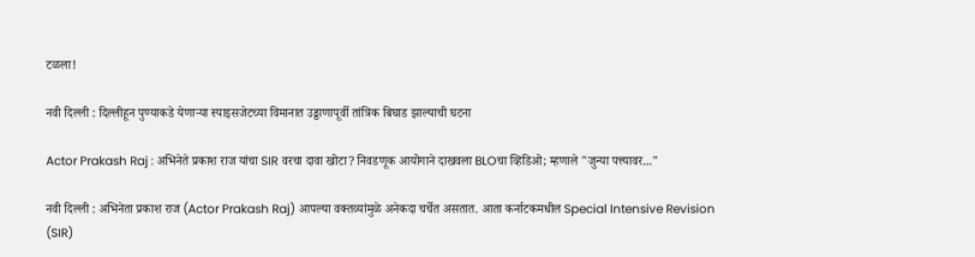टळला!

नवी दिल्ली : दिल्लीहून पुण्याकडे येणाऱ्या स्पाइसजेटच्या विमानात उड्डाणापूर्वी तांत्रिक बिघाड झाल्याची घटना

Actor Prakash Raj : अभिनेते प्रकाश राज यांचा SIR वरचा दावा खोटा? निवडणूक आयोगाने दाखवला BLOचा व्हिडिओ; म्हणाले "जुन्या पत्त्यावर..."

नवी दिल्ली : अभिनेता प्रकाश राज (Actor Prakash Raj) आपल्या वक्तव्यांमुळे अनेकदा चर्चेत असतात. आता कर्नाटकमधील Special Intensive Revision (SIR)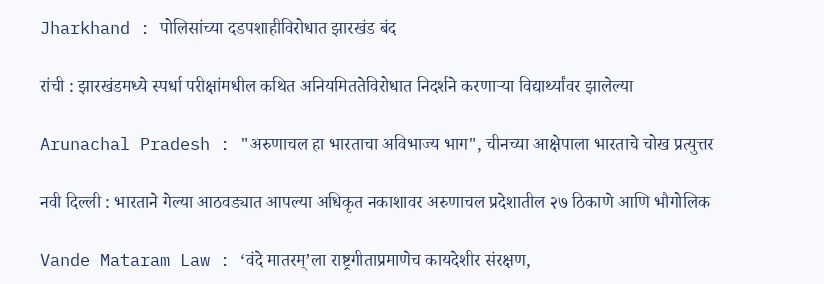Jharkhand : पोलिसांच्या दडपशाहीविरोधात झारखंड बंद

रांची : झारखंडमध्ये स्पर्धा परीक्षांमधील कथित अनियमिततेविरोधात निदर्शने करणाऱ्या विद्यार्थ्यांवर झालेल्या

Arunachal Pradesh : "अरुणाचल हा भारताचा अविभाज्य भाग", चीनच्या आक्षेपाला भारताचे चोख प्रत्युत्तर

नवी दिल्ली : भारताने गेल्या आठवड्यात आपल्या अधिकृत नकाशावर अरुणाचल प्रदेशातील २७ ठिकाणे आणि भौगोलिक

Vande Mataram Law : ‘वंदे मातरम्’ला राष्ट्रगीताप्रमाणेच कायदेशीर संरक्षण,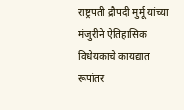राष्ट्रपती द्रौपदी मुर्मू यांच्या मंजुरीने ऐतिहासिक विधेयकाचे कायद्यात रूपांतर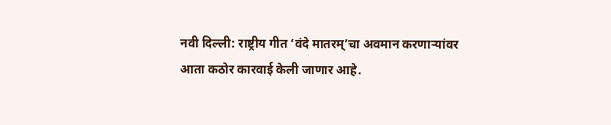नवी दिल्ली: राष्ट्रीय गीत ‘वंदे मातरम्’चा अवमान करणाऱ्यांवर आता कठोर कारवाई केली जाणार आहे.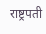राष्ट्रपती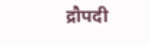द्रौपदी